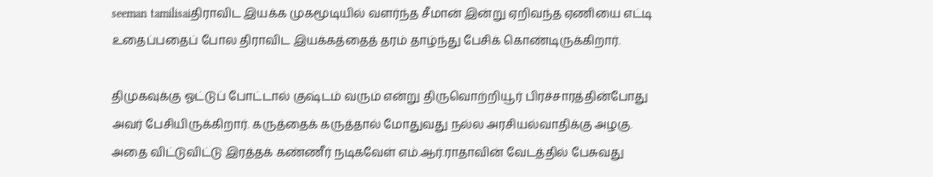seeman tamilisaiதிராவிட இயக்க முகமூடியில் வளர்ந்த சீமான் இன்று ஏறிவந்த ஏணியை எட்டி உதைப்பதைப் போல திராவிட இயக்கத்தைத் தரம் தாழ்ந்து பேசிக் கொண்டிருக்கிறார்.

திமுகவுக்கு ஓட்டுப் போட்டால் குஷ்டம் வரும் என்று திருவொற்றியூர் பிரச்சாரத்தின்போது அவர் பேசியிருக்கிறார். கருத்தைக் கருத்தால் மோதுவது நல்ல அரசியல்வாதிக்கு அழகு. அதை விட்டுவிட்டு இரத்தக் கண்ணீர் நடிகவேள் எம்.ஆர்.ராதாவின் வேடத்தில் பேசுவது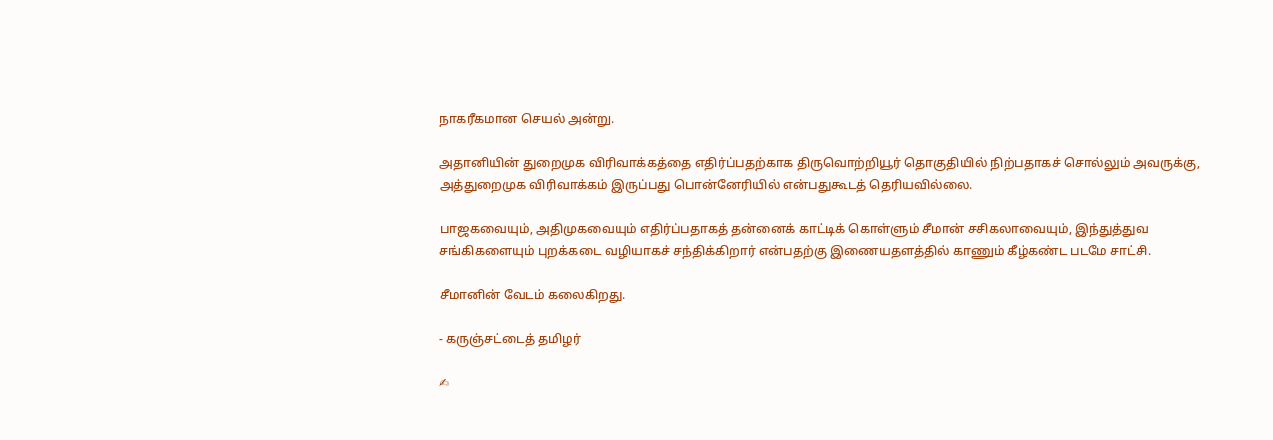நாகரீகமான செயல் அன்று.

அதானியின் துறைமுக விரிவாக்கத்தை எதிர்ப்பதற்காக திருவொற்றியூர் தொகுதியில் நிற்பதாகச் சொல்லும் அவருக்கு, அத்துறைமுக விரிவாக்கம் இருப்பது பொன்னேரியில் என்பதுகூடத் தெரியவில்லை.

பாஜகவையும், அதிமுகவையும் எதிர்ப்பதாகத் தன்னைக் காட்டிக் கொள்ளும் சீமான் சசிகலாவையும், இந்துத்துவ சங்கிகளையும் புறக்கடை வழியாகச் சந்திக்கிறார் என்பதற்கு இணையதளத்தில் காணும் கீழ்கண்ட படமே சாட்சி.

சீமானின் வேடம் கலைகிறது.

- கருஞ்சட்டைத் தமிழர்

✍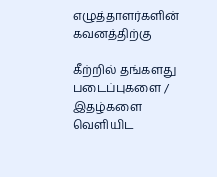எழுத்தாளர்களின் கவனத்திற்கு

கீற்றில் தங்களது படைப்புகளை / இதழ்களை வெளியிட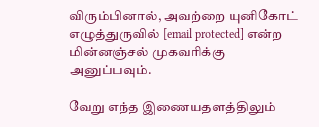விரும்பினால், அவற்றை யுனிகோட் எழுத்துருவில் [email protected] என்ற மின்னஞ்சல் முகவரிக்கு அனுப்பவும்.

வேறு எந்த இணையதளத்திலும்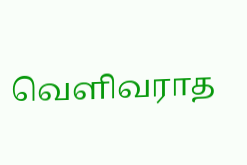வெளிவராத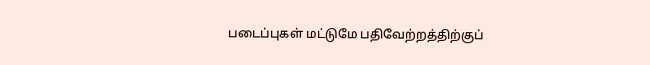படைப்புகள் மட்டுமே பதிவேற்றத்திற்குப்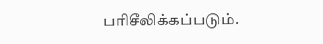பரிசீலிக்கப்படும்.